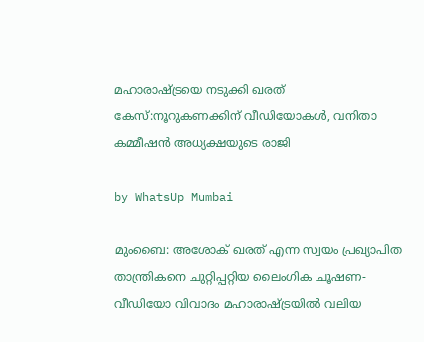മഹാരാഷ്ട്രയെ നടുക്കി ഖരത് കേസ്:നൂറുകണക്കിന് വീഡിയോകൾ, വനിതാ കമ്മീഷൻ അധ്യക്ഷയുടെ രാജി

by WhatsUp Mumbai

മുംബൈ: അശോക് ഖരത് എന്ന സ്വയം പ്രഖ്യാപിത താന്ത്രികനെ ചുറ്റിപ്പറ്റിയ ലൈംഗിക ചൂഷണ-വീഡിയോ വിവാദം മഹാരാഷ്ട്രയിൽ വലിയ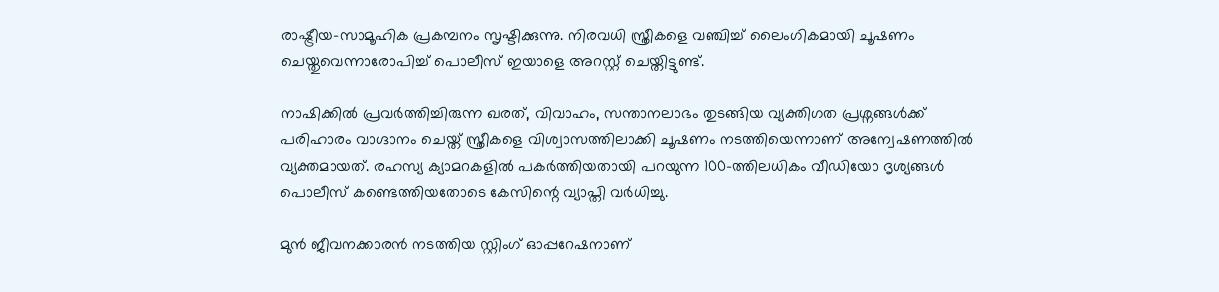രാഷ്ട്രീയ-സാമൂഹിക പ്രകമ്പനം സൃഷ്ടിക്കുന്നു. നിരവധി സ്ത്രീകളെ വഞ്ചിച്ച് ലൈംഗികമായി ചൂഷണം ചെയ്തുവെന്നാരോപിച്ച് പൊലീസ് ഇയാളെ അറസ്റ്റ് ചെയ്തിട്ടുണ്ട്.

നാഷിക്കിൽ പ്രവർത്തിച്ചിരുന്ന ഖരത്, വിവാഹം, സന്താനലാഭം തുടങ്ങിയ വ്യക്തിഗത പ്രശ്നങ്ങൾക്ക് പരിഹാരം വാഗ്ദാനം ചെയ്ത് സ്ത്രീകളെ വിശ്വാസത്തിലാക്കി ചൂഷണം നടത്തിയെന്നാണ് അന്വേഷണത്തിൽ വ്യക്തമായത്. രഹസ്യ ക്യാമറകളിൽ പകർത്തിയതായി പറയുന്ന 100-ത്തിലധികം വീഡിയോ ദൃശ്യങ്ങൾ പൊലീസ് കണ്ടെത്തിയതോടെ കേസിന്റെ വ്യാപ്തി വർധിച്ചു.

മുൻ ജീവനക്കാരൻ നടത്തിയ സ്റ്റിംഗ് ഓപ്പറേഷനാണ്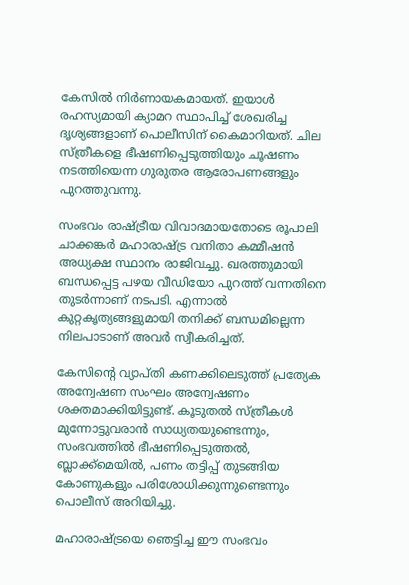കേസിൽ നിർണായകമായത്. ഇയാൾ രഹസ്യമായി ക്യാമറ സ്ഥാപിച്ച് ശേഖരിച്ച ദൃശ്യങ്ങളാണ് പൊലീസിന് കൈമാറിയത്. ചില സ്ത്രീകളെ ഭീഷണിപ്പെടുത്തിയും ചൂഷണം നടത്തിയെന്ന ഗുരുതര ആരോപണങ്ങളും പുറത്തുവന്നു.

സംഭവം രാഷ്ട്രീയ വിവാദമായതോടെ രൂപാലി ചാക്കങ്കർ മഹാരാഷ്ട്ര വനിതാ കമ്മീഷൻ അധ്യക്ഷ സ്ഥാനം രാജിവച്ചു. ഖരത്തുമായി ബന്ധപ്പെട്ട പഴയ വീഡിയോ പുറത്ത് വന്നതിനെ തുടർന്നാണ് നടപടി. എന്നാൽ കുറ്റകൃത്യങ്ങളുമായി തനിക്ക് ബന്ധമില്ലെന്ന നിലപാടാണ് അവർ സ്വീകരിച്ചത്.

കേസിന്റെ വ്യാപ്തി കണക്കിലെടുത്ത് പ്രത്യേക അന്വേഷണ സംഘം അന്വേഷണം ശക്തമാക്കിയിട്ടുണ്ട്. കൂടുതൽ സ്ത്രീകൾ മുന്നോട്ടുവരാൻ സാധ്യതയുണ്ടെന്നും, സംഭവത്തിൽ ഭീഷണിപ്പെടുത്തൽ, ബ്ലാക്ക്മെയിൽ, പണം തട്ടിപ്പ് തുടങ്ങിയ കോണുകളും പരിശോധിക്കുന്നുണ്ടെന്നും പൊലീസ് അറിയിച്ചു.

മഹാരാഷ്ട്രയെ ഞെട്ടിച്ച ഈ സംഭവം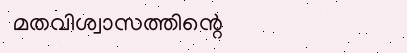മതവിശ്വാസത്തിന്റെ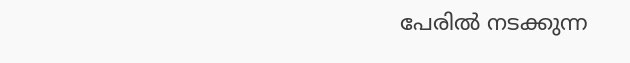പേരിൽ നടക്കുന്ന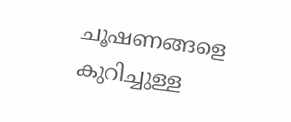ചൂഷണങ്ങളെ കുറിച്ചുള്ള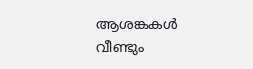ആശങ്കകൾ വീണ്ടും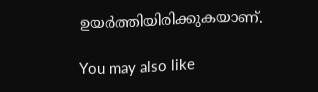ഉയർത്തിയിരിക്കുകയാണ്.

You may also like